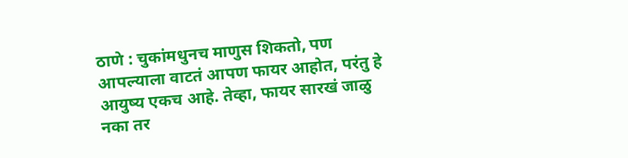ठाणे : चुकांमधुनच माणुस शिकतो, पण आपल्याला वाटतं आपण फायर आहोत, परंतु हे आयुष्य एकच आहे. तेव्हा, फायर सारखं जाळु नका तर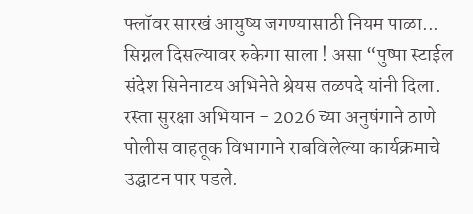फ्लॉवर सारखं आयुष्य जगण्यासाठी नियम पाळा... सिग्नल दिसल्यावर रुकेगा साला ! असा “पुष्पा स्टाईल संदेश सिनेनाटय अभिनेते श्रेयस तळपदे यांनी दिला. रस्ता सुरक्षा अभियान - 2026 च्या अनुषंगाने ठाणे पोलीस वाहतूक विभागाने राबविलेल्या कार्यक्रमाचे उद्घाटन पार पडले.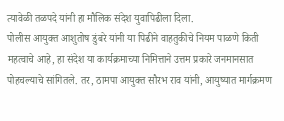त्यावेळी तळपदे यांनी हा मौलिक संदेश युवापिढीला दिला.
पोलीस आयुक्त आशुतोष डुंबरे यांनी या पिढीने वाहतुकीचे नियम पाळणे किती महत्वाचे आहे, हा संदेश या कार्यक्रमाच्या निमित्ताने उत्तम प्रकारे जनमानसात पोहचल्याचे सांगितले. तर, ठामपा आयुक्त सौरभ राव यांनी, आयुष्यात मार्गक्रमण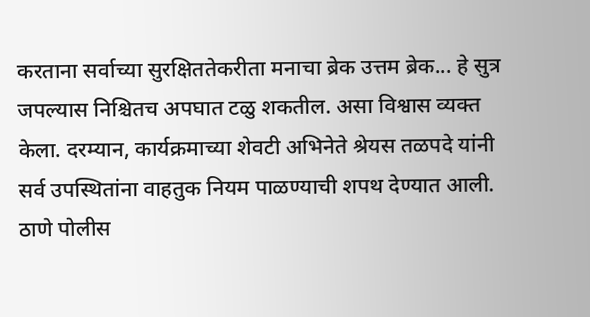करताना सर्वाच्या सुरक्षिततेकरीता मनाचा ब्रेक उत्तम ब्रेक... हे सुत्र जपल्यास निश्चितच अपघात टळु शकतील. असा विश्वास व्यक्त केला. दरम्यान, कार्यक्रमाच्या शेवटी अभिनेते श्रेयस तळपदे यांनी सर्व उपस्थितांना वाहतुक नियम पाळण्याची शपथ देण्यात आली.
ठाणे पोलीस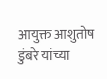आयुक्त आशुतोष डुंबरे यांच्या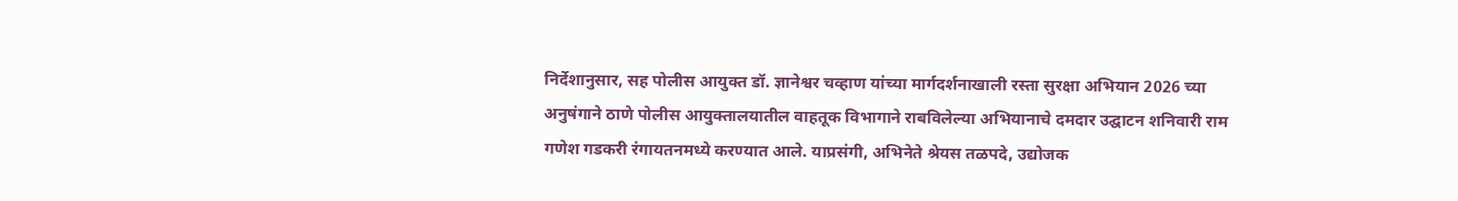निर्देशानुसार, सह पोलीस आयुक्त डॉ. ज्ञानेश्वर चव्हाण यांच्या मार्गदर्शनाखाली रस्ता सुरक्षा अभियान 2026 च्या अनुषंगाने ठाणे पोलीस आयुक्तालयातील वाहतूक विभागाने राबविलेल्या अभियानाचे दमदार उद्घाटन शनिवारी राम गणेश गडकरी रंगायतनमध्ये करण्यात आले. याप्रसंगी, अभिनेते श्रेयस तळपदे, उद्योजक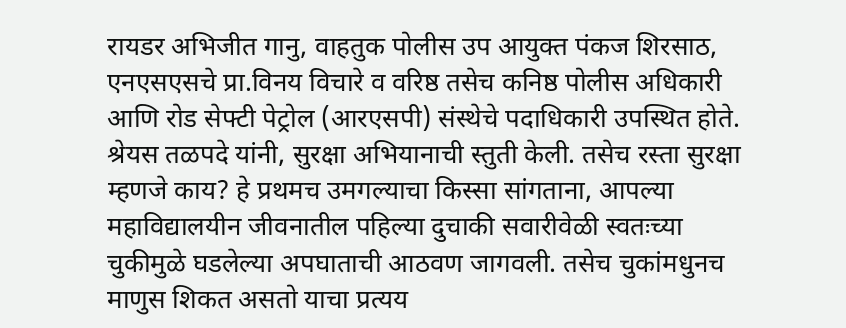रायडर अभिजीत गानु, वाहतुक पोलीस उप आयुक्त पंकज शिरसाठ, एनएसएसचे प्रा.विनय विचारे व वरिष्ठ तसेच कनिष्ठ पोलीस अधिकारी आणि रोड सेफ्टी पेट्रोल (आरएसपी) संस्थेचे पदाधिकारी उपस्थित होते.
श्रेयस तळपदे यांनी, सुरक्षा अभियानाची स्तुती केली. तसेच रस्ता सुरक्षा म्हणजे काय? हे प्रथमच उमगल्याचा किस्सा सांगताना, आपल्या महाविद्यालयीन जीवनातील पहिल्या दुचाकी सवारीवेळी स्वतःच्या चुकीमुळे घडलेल्या अपघाताची आठवण जागवली. तसेच चुकांमधुनच माणुस शिकत असतो याचा प्रत्यय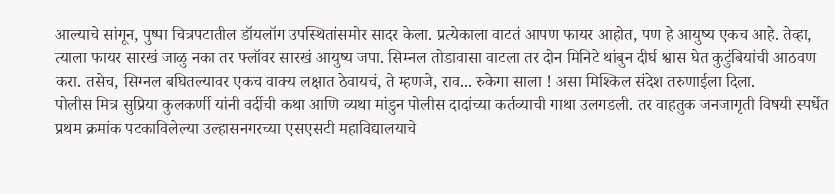आल्याचे सांगून, पुष्पा चित्रपटातील डॉयलॉग उपस्थितांसमोर सादर केला. प्रत्येकाला वाटतं आपण फायर आहोत, पण हे आयुष्य एकच आहे. तेव्हा, त्याला फायर सारखं जाळु नका तर फ्लॉवर सारखं आयुष्य जपा. सिम्नल तोडावासा वाटला तर दोन मिनिटे थांबुन दीर्घ श्वास घेत कुटुंबियांची आठवण करा. तसेच, सिग्नल बघितल्यावर एकच वाक्य लक्षात ठेवायचं, ते म्हणजे, राव... रुकेगा साला ! असा मिश्किल संदेश तरुणाईला दिला.
पोलीस मित्र सुप्रिया कुलकर्णी यांनी वर्दीची कथा आणि व्यथा मांडुन पोलीस दादांच्या कर्तव्याची गाथा उलगडली. तर वाहतुक जनजागृती विषयी स्पर्धेत प्रथम क्रमांक पटकाविलेल्या उल्हासनगरच्या एसएसटी महाविद्यालयाचे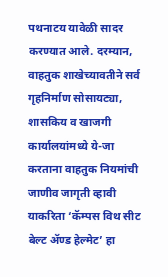पथनाटय यावेळी सादर करण्यात आले. दरम्यान, वाहतुक शाखेच्यावतीने सर्व गृहनिर्माण सोसायट्या, शासकिय व खाजगी कार्यालयांमध्ये ये-जा करताना वाहतुक नियमांची जाणीव जागृती व्हावी याकरिता ‘कॅम्पस विथ सीट बेल्ट ॲण्ड हेल्मेट’ हा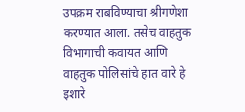उपक्रम राबविण्याचा श्रीगणेशा करण्यात आला. तसेच वाहतुक विभागाची कवायत आणि वाहतुक पोलिसांचे हात वारे हे इशारे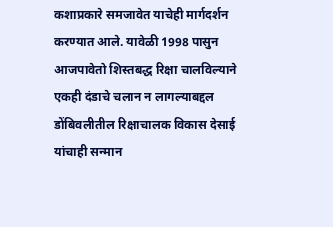कशाप्रकारे समजावेत याचेही मार्गदर्शन करण्यात आले. यावेळी 1998 पासुन आजपावेतो शिस्तबद्ध रिक्षा चालविल्याने एकही दंडाचे चलान न लागल्याबद्दल डोंबिवलीतील रिक्षाचालक विकास देसाई यांचाही सन्मान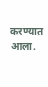करण्यात आला.